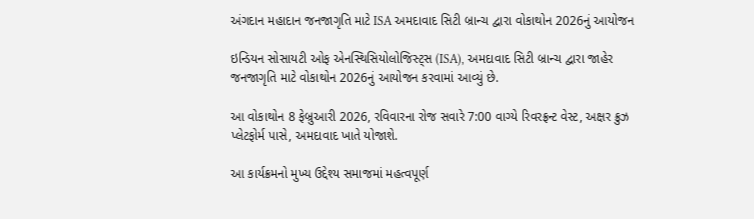અંગદાન મહાદાન જનજાગૃતિ માટે ISA અમદાવાદ સિટી બ્રાન્ચ દ્વારા વોકાથોન 2026નું આયોજન

ઇન્ડિયન સોસાયટી ઓફ એનસ્થિસિયોલોજિસ્ટ્સ (ISA), અમદાવાદ સિટી બ્રાન્ચ દ્વારા જાહેર જનજાગૃતિ માટે વોકાથોન 2026નું આયોજન કરવામાં આવ્યું છે.

આ વોકાથોન 8 ફેબ્રુઆરી 2026, રવિવારના રોજ સવારે 7:00 વાગ્યે રિવરફ્રન્ટ વેસ્ટ, અક્ષર ક્રુઝ પ્લેટફોર્મ પાસે, અમદાવાદ ખાતે યોજાશે.

આ કાર્યક્રમનો મુખ્ય ઉદ્દેશ્ય સમાજમાં મહત્વપૂર્ણ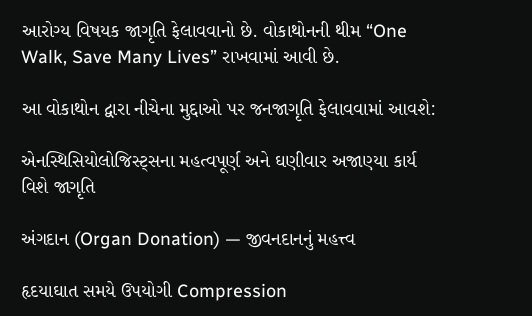આરોગ્ય વિષયક જાગૃતિ ફેલાવવાનો છે. વોકાથોનની થીમ “One Walk, Save Many Lives” રાખવામાં આવી છે.

આ વોકાથોન દ્વારા નીચેના મુદ્દાઓ પર જનજાગૃતિ ફેલાવવામાં આવશે:

એનસ્થિસિયોલોજિસ્ટ્સના મહત્વપૂર્ણ અને ઘણીવાર અજાણ્યા કાર્ય વિશે જાગૃતિ

અંગદાન (Organ Donation) — જીવનદાનનું મહત્ત્વ

હૃદયાઘાત સમયે ઉપયોગી Compression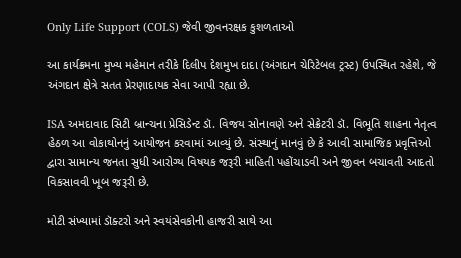Only Life Support (COLS) જેવી જીવનરક્ષક કુશળતાઓ

આ કાર્યક્રમના મુખ્ય મહેમાન તરીકે દિલીપ દેશમુખ દાદા (અંગદાન ચેરિટેબલ ટ્રસ્ટ) ઉપસ્થિત રહેશે, જે અંગદાન ક્ષેત્રે સતત પ્રેરણાદાયક સેવા આપી રહ્યા છે.

ISA અમદાવાદ સિટી બ્રાન્ચના પ્રેસિડેન્ટ ડૉ. વિજય સોનાવણે અને સેક્રેટરી ડૉ. વિભૂતિ શાહના નેતૃત્વ હેઠળ આ વોકાથોનનું આયોજન કરવામાં આવ્યું છે. સંસ્થાનું માનવું છે કે આવી સામાજિક પ્રવૃત્તિઓ દ્વારા સામાન્ય જનતા સુધી આરોગ્ય વિષયક જરૂરી માહિતી પહોંચાડવી અને જીવન બચાવતી આદતો વિકસાવવી ખૂબ જરૂરી છે.

મોટી સંખ્યામાં ડૉક્ટરો અને સ્વયંસેવકોની હાજરી સાથે આ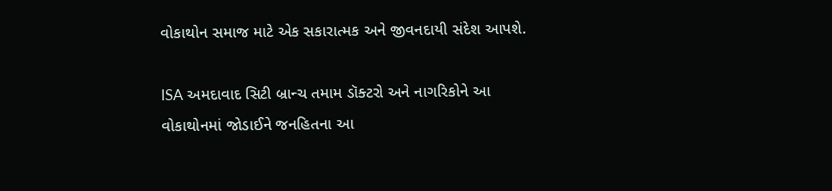વોકાથોન સમાજ માટે એક સકારાત્મક અને જીવનદાયી સંદેશ આપશે.

ISA અમદાવાદ સિટી બ્રાન્ચ તમામ ડૉક્ટરો અને નાગરિકોને આ વોકાથોનમાં જોડાઈને જનહિતના આ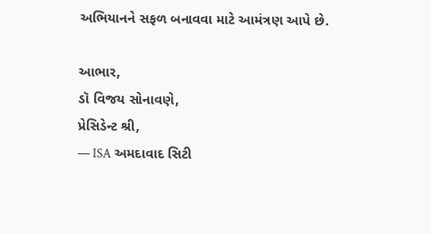અભિયાનને સફળ બનાવવા માટે આમંત્રણ આપે છે.

આભાર,
ડૉ વિજય સોનાવણે,
પ્રેસિડેન્ટ શ્રી,
— ISA અમદાવાદ સિટી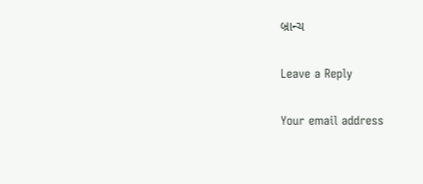બ્રાન્ચ

Leave a Reply

Your email address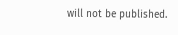will not be published.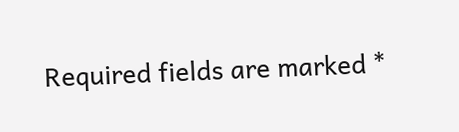Required fields are marked *